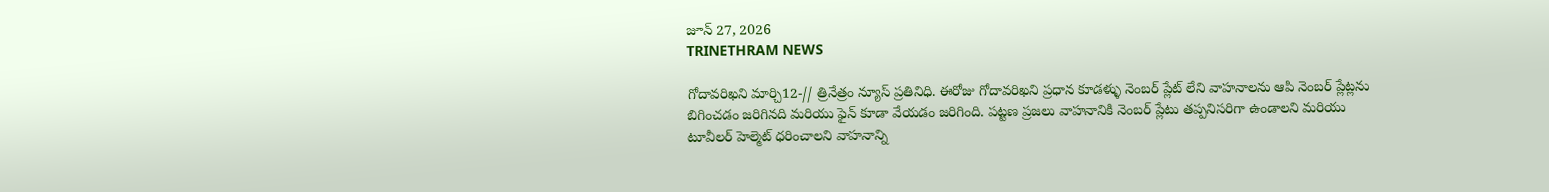జూన్ 27, 2026
TRINETHRAM NEWS

గోదావరిఖని మార్చి12-// త్రినేత్రం న్యూస్ ప్రతినిధి. ఈరోజు గోదావరిఖని ప్రధాన కూడళ్ళు నెంబర్ ప్లేట్ లేని వాహనాలను ఆపి నెంబర్ ప్లేట్లను బిగించడం జరిగినది మరియు ఫైన్ కూడా వేయడం జరిగింది. పట్టణ ప్రజలు వాహనానికి నెంబర్ ప్లేటు తప్పనిసరిగా ఉండాలని మరియు టూవీలర్ హెల్మెట్ ధరించాలని వాహనాన్ని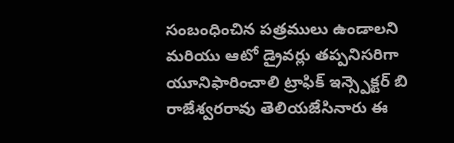సంబంధించిన పత్రములు ఉండాలని మరియు ఆటో డ్రైవర్లు తప్పనిసరిగా యూనిఫారించాలి ట్రాఫిక్ ఇన్స్పెక్టర్ బి రాజేశ్వరరావు తెలియజేసినారు ఈ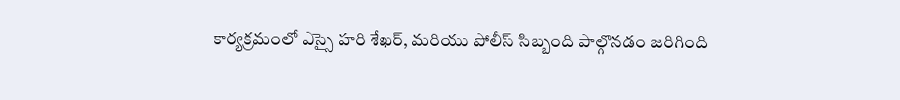కార్యక్రమంలో ఎస్సై హరి శేఖర్, మరియు పోలీస్ సిబ్బంది పాల్గొనడం జరిగింది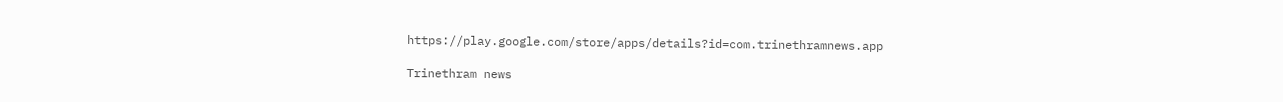https://play.google.com/store/apps/details?id=com.trinethramnews.app

Trinethram news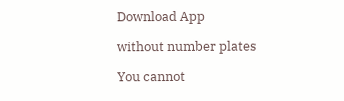Download App

without number plates

You cannot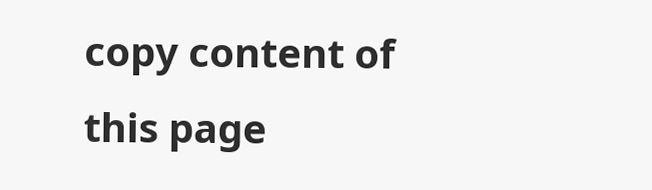copy content of this page